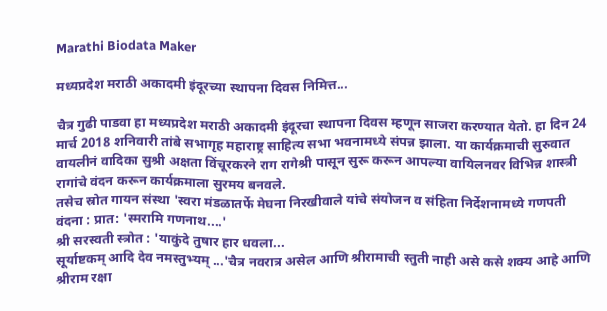Marathi Biodata Maker

मध्यप्रदेश मराठी अकादमी इंदूरच्या स्थापना दिवस निमित्त...

चैत्र गुढी पाडवा हा मध्यप्रदेश मराठी अकादमी इंदूरचा स्थापना दिवस म्हणून साजरा करण्यात येतो. हा दिन 24 मार्च 2018 शनिवारी तांबे सभागृह महाराष्ट्र साहित्य सभा भवनामध्ये संपन्न झाला. या कार्यक्रमाची सुरुवात वायलीनं वादिका सुश्री अक्षता विंचूरकरने राग रागेश्री पासून सुरू करून आपल्या वायिलनवर विभिन्न शास्त्री रागांचे वंदन करून कार्यक्रमाला सुरमय बनवले.
तसेच स्रोत गायन संस्था 'स्वरा मंडळातर्फे मेघना निरखीवाले यांचे संयोजन व संहिता निर्देशनामध्ये गणपती वंदना : प्रात: 'स्मरामि गणनाथ....'
श्री सरस्वती स्त्रोत : 'याकुंदे तुषार हार धवला...
सूर्याष्टकम् आदि देव नमस्तुभ्यम् ...'चैत्र नवरात्र असेल आणि श्रीरामाची स्तुती नाही असे कसे शक्य आहे आणि श्रीराम रक्षा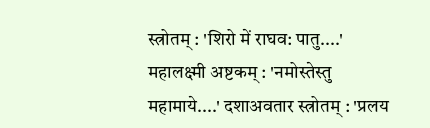स्त्रोतम् : 'शिरो में राघव: पातु....'
महालक्ष्मी अष्टकम् : 'नमोस्तेस्तु महामाये....' दशाअवतार स्त्रोतम् : 'प्रलय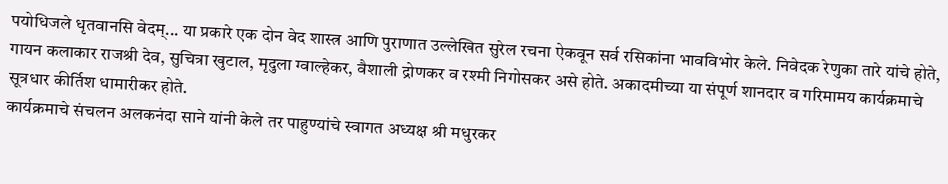पयोधिजले धृतवानसि वेदम्... या प्रकारे एक दोन वेद शास्त्र आणि पुराणात उल्लेखित सुरेल रचना ऐकवून सर्व रसिकांना भावविभोर केले. निवेदक रेणुका तारे यांचे होते, गायन कलाकार राजश्री देव, सुचित्रा खुटाल, मृदुला ग्वाल्हेकर, वैशाली द्रोणकर व रश्मी निगोसकर असे होते. अकादमीच्या या संपूर्ण शानदार व गरिमामय कार्यक्रमाचे सूत्रधार कीर्तिश धामारीकर होते.
कार्यक्रमाचे संचलन अलकनंदा साने यांनी केले तर पाहुण्यांचे स्वागत अध्यक्ष श्री मधुरकर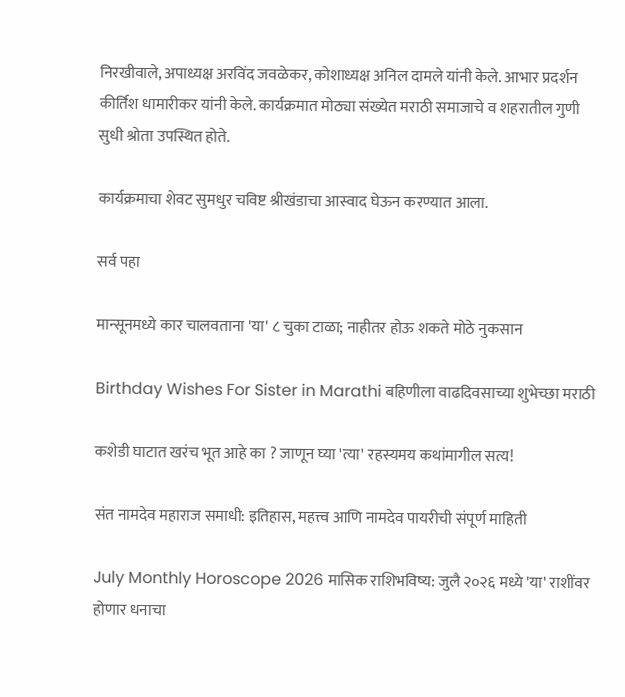निरखीवाले, अपाध्यक्ष अरविंद जवळेकर, कोशाध्यक्ष अनिल दामले यांनी केले. आभार प्रदर्शन कीर्तिश धामारीकर यांनी केले. कार्यक्रमात मोठ्या संख्येत मराठी समाजाचे व शहरातील गुणी सुधी श्रोता उपस्थित होते.

कार्यक्रमाचा शेवट सुमधुर चविष्ट श्रीखंडाचा आस्वाद घेऊन करण्यात आला.

सर्व पहा

मान्सूनमध्ये कार चालवताना 'या' ८ चुका टाळा; नाहीतर होऊ शकते मोठे नुकसान

Birthday Wishes For Sister in Marathi बहिणीला वाढदिवसाच्या शुभेच्छा मराठी

कशेडी घाटात खरंच भूत आहे का ? जाणून घ्या 'त्या' रहस्यमय कथांमागील सत्य!

संत नामदेव महाराज समाधी: इतिहास, महत्त्व आणि नामदेव पायरीची संपूर्ण माहिती

July Monthly Horoscope 2026 मासिक राशिभविष्य: जुलै २०२६ मध्ये 'या' राशींवर होणार धनाचा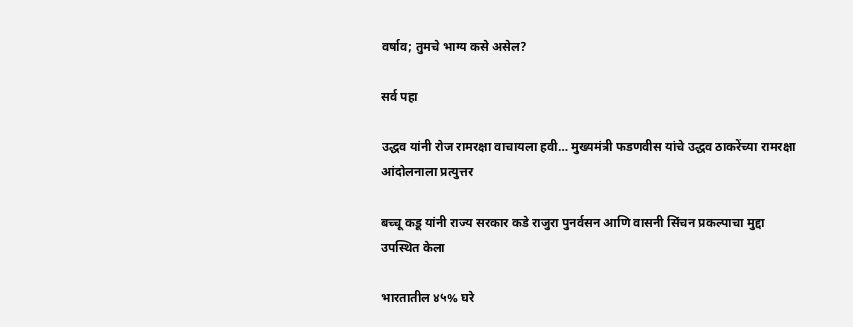वर्षाव; तुमचे भाग्य कसे असेल?

सर्व पहा

उद्धव यांनी रोज रामरक्षा वाचायला हवी… मुख्यमंत्री फडणवीस यांचे उद्धव ठाकरेंच्या रामरक्षा आंदोलनाला प्रत्युत्तर

बच्चू कडू यांनी राज्य सरकार कडे राजुरा पुनर्वसन आणि वासनी सिंचन प्रकल्पाचा मुद्दा उपस्थित केला

भारतातील ४५% घरे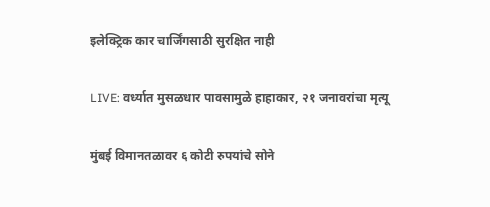इलेक्ट्रिक कार चार्जिंगसाठी सुरक्षित नाही

LIVE: वर्ध्यात मुसळधार पावसामुळे हाहाकार, २१ जनावरांचा मृत्यू

मुंबई विमानतळावर ६ कोटी रुपयांचे सोने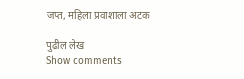जप्त, महिला प्रवाशाला अटक

पुढील लेख
Show comments